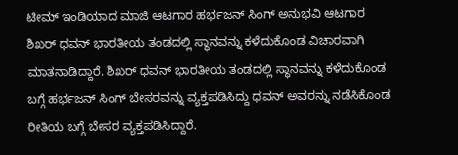ಟೀಮ್ ಇಂಡಿಯಾದ ಮಾಜಿ ಆಟಗಾರ ಹರ್ಭಜನ್ ಸಿಂಗ್ ಅನುಭವಿ ಆಟಗಾರ ಶಿಖರ್ ಧವನ್ ಭಾರತೀಯ ತಂಡದಲ್ಲಿ ಸ್ಥಾನವನ್ನು ಕಳೆದುಕೊಂಡ ವಿಚಾರವಾಗಿ ಮಾತನಾಡಿದ್ದಾರೆ. ಶಿಖರ್ ಧವನ್ ಭಾರತೀಯ ತಂಡದಲ್ಲಿ ಸ್ಥಾನವನ್ನು ಕಳೆದುಕೊಂಡ ಬಗ್ಗೆ ಹರ್ಭಜನ್ ಸಿಂಗ್ ಬೇಸರವನ್ನು ವ್ಯಕ್ತಪಡಿಸಿದ್ದು ಧವನ್ ಅವರನ್ನು ನಡೆಸಿಕೊಂಡ ರೀತಿಯ ಬಗ್ಗೆ ಬೇಸರ ವ್ಯಕ್ತಪಡಿಸಿದ್ದಾರೆ.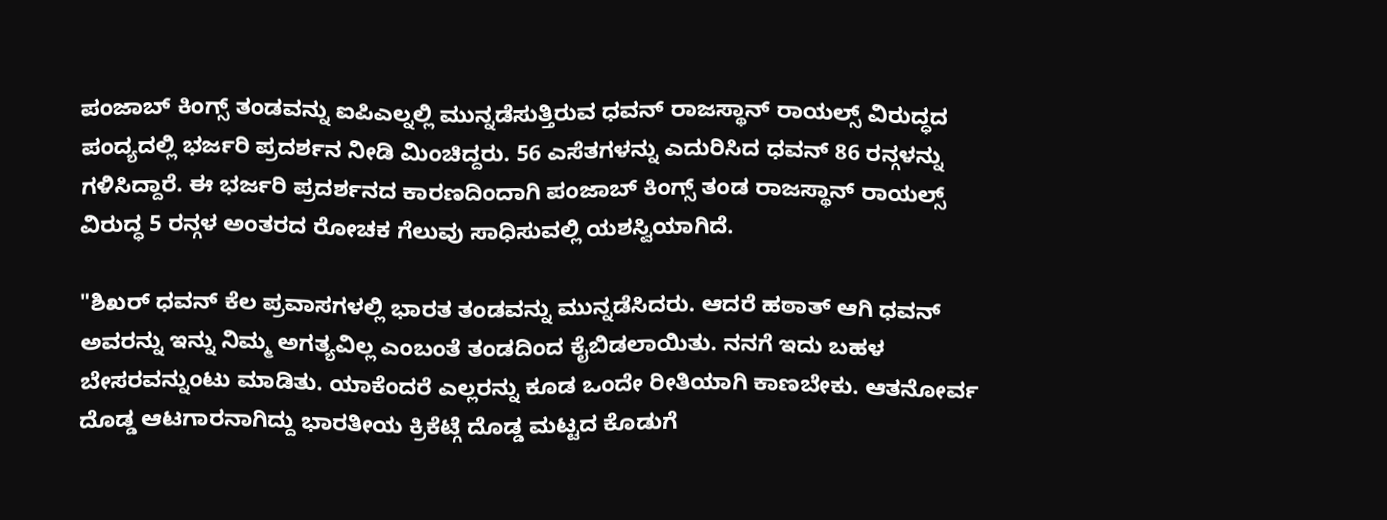ಪಂಜಾಬ್ ಕಿಂಗ್ಸ್ ತಂಡವನ್ನು ಐಪಿಎಲ್ನಲ್ಲಿ ಮುನ್ನಡೆಸುತ್ತಿರುವ ಧವನ್ ರಾಜಸ್ಥಾನ್ ರಾಯಲ್ಸ್ ವಿರುದ್ಧದ ಪಂದ್ಯದಲ್ಲಿ ಭರ್ಜರಿ ಪ್ರದರ್ಶನ ನೀಡಿ ಮಿಂಚಿದ್ದರು. 56 ಎಸೆತಗಳನ್ನು ಎದುರಿಸಿದ ಧವನ್ 86 ರನ್ಗಳನ್ನು ಗಳಿಸಿದ್ದಾರೆ. ಈ ಭರ್ಜರಿ ಪ್ರದರ್ಶನದ ಕಾರಣದಿಂದಾಗಿ ಪಂಜಾಬ್ ಕಿಂಗ್ಸ್ ತಂಡ ರಾಜಸ್ಥಾನ್ ರಾಯಲ್ಸ್ ವಿರುದ್ಧ 5 ರನ್ಗಳ ಅಂತರದ ರೋಚಕ ಗೆಲುವು ಸಾಧಿಸುವಲ್ಲಿ ಯಶಸ್ವಿಯಾಗಿದೆ.

"ಶಿಖರ್ ಧವನ್ ಕೆಲ ಪ್ರವಾಸಗಳಲ್ಲಿ ಭಾರತ ತಂಡವನ್ನು ಮುನ್ನಡೆಸಿದರು. ಆದರೆ ಹಠಾತ್ ಆಗಿ ಧವನ್ ಅವರನ್ನು ಇನ್ನು ನಿಮ್ಮ ಅಗತ್ಯವಿಲ್ಲ ಎಂಬಂತೆ ತಂಡದಿಂದ ಕೈಬಿಡಲಾಯಿತು. ನನಗೆ ಇದು ಬಹಳ ಬೇಸರವನ್ನುಂಟು ಮಾಡಿತು. ಯಾಕೆಂದರೆ ಎಲ್ಲರನ್ನು ಕೂಡ ಒಂದೇ ರೀತಿಯಾಗಿ ಕಾಣಬೇಕು. ಆತನೋರ್ವ ದೊಡ್ಡ ಆಟಗಾರನಾಗಿದ್ದು ಭಾರತೀಯ ಕ್ರಿಕೆಟ್ಗೆ ದೊಡ್ಡ ಮಟ್ಟದ ಕೊಡುಗೆ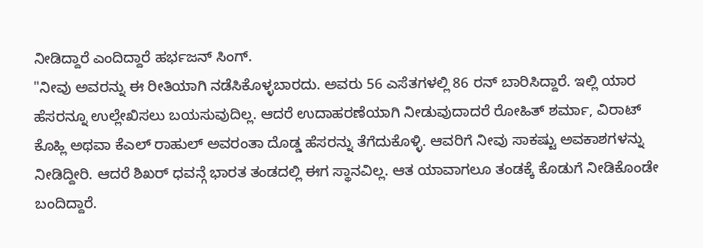ನೀಡಿದ್ದಾರೆ ಎಂದಿದ್ದಾರೆ ಹರ್ಭಜನ್ ಸಿಂಗ್.
"ನೀವು ಅವರನ್ನು ಈ ರೀತಿಯಾಗಿ ನಡೆಸಿಕೊಳ್ಳಬಾರದು. ಅವರು 56 ಎಸೆತಗಳಲ್ಲಿ 86 ರನ್ ಬಾರಿಸಿದ್ದಾರೆ. ಇಲ್ಲಿ ಯಾರ ಹೆಸರನ್ನೂ ಉಲ್ಲೇಖಿಸಲು ಬಯಸುವುದಿಲ್ಲ. ಆದರೆ ಉದಾಹರಣೆಯಾಗಿ ನೀಡುವುದಾದರೆ ರೋಹಿತ್ ಶರ್ಮಾ, ವಿರಾಟ್ ಕೊಹ್ಲಿ ಅಥವಾ ಕೆಎಲ್ ರಾಹುಲ್ ಅವರಂತಾ ದೊಡ್ಡ ಹೆಸರನ್ನು ತೆಗೆದುಕೊಳ್ಳಿ. ಆವರಿಗೆ ನೀವು ಸಾಕಷ್ಟು ಅವಕಾಶಗಳನ್ನು ನೀಡಿದ್ದೀರಿ. ಆದರೆ ಶಿಖರ್ ಧವನ್ಗೆ ಭಾರತ ತಂಡದಲ್ಲಿ ಈಗ ಸ್ಥಾನವಿಲ್ಲ. ಆತ ಯಾವಾಗಲೂ ತಂಡಕ್ಕೆ ಕೊಡುಗೆ ನೀಡಿಕೊಂಡೇ ಬಂದಿದ್ದಾರೆ.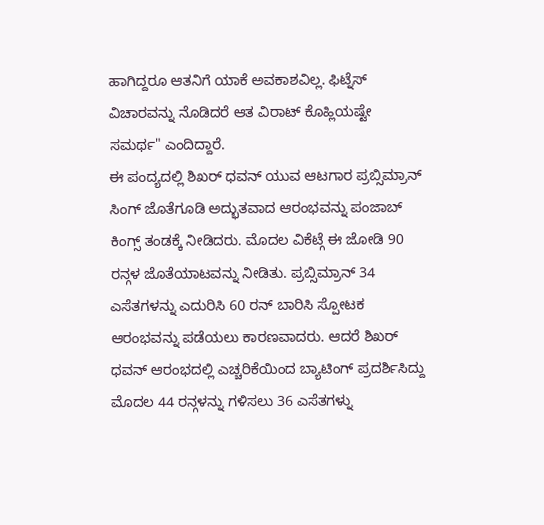ಹಾಗಿದ್ದರೂ ಆತನಿಗೆ ಯಾಕೆ ಅವಕಾಶವಿಲ್ಲ. ಫಿಟ್ನೆಸ್ ವಿಚಾರವನ್ನು ನೊಡಿದರೆ ಆತ ವಿರಾಟ್ ಕೊಹ್ಲಿಯಷ್ಟೇ ಸಮರ್ಥ" ಎಂದಿದ್ದಾರೆ.
ಈ ಪಂದ್ಯದಲ್ಲಿ ಶಿಖರ್ ಧವನ್ ಯುವ ಆಟಗಾರ ಪ್ರಬ್ಸಿಮ್ರಾನ್ ಸಿಂಗ್ ಜೊತೆಗೂಡಿ ಅದ್ಭುತವಾದ ಆರಂಭವನ್ನು ಪಂಜಾಬ್ ಕಿಂಗ್ಸ್ ತಂಡಕ್ಕೆ ನೀಡಿದರು. ಮೊದಲ ವಿಕೆಟ್ಗೆ ಈ ಜೋಡಿ 90 ರನ್ಗಳ ಜೊತೆಯಾಟವನ್ನು ನೀಡಿತು. ಪ್ರಬ್ಸಿಮ್ರಾನ್ 34 ಎಸೆತಗಳನ್ನು ಎದುರಿಸಿ 60 ರನ್ ಬಾರಿಸಿ ಸ್ಪೋಟಕ ಆರಂಭವನ್ನು ಪಡೆಯಲು ಕಾರಣವಾದರು. ಆದರೆ ಶಿಖರ್ ಧವನ್ ಆರಂಭದಲ್ಲಿ ಎಚ್ಚರಿಕೆಯಿಂದ ಬ್ಯಾಟಿಂಗ್ ಪ್ರದರ್ಶಿಸಿದ್ದು ಮೊದಲ 44 ರನ್ಗಳನ್ನು ಗಳಿಸಲು 36 ಎಸೆತಗಳ್ನು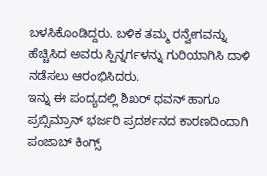ಬಳಸಿಕೊಂಡಿದ್ದರು. ಬಳಿಕ ತಮ್ಮ ರನ್ವೇಗವನ್ನು ಹೆಚ್ಚಿಸಿದ ಅವರು ಸ್ಪಿನ್ನರ್ಗಳನ್ನು ಗುರಿಯಾಗಿಸಿ ದಾಳಿ ನಡೆಸಲು ಆರಂಭಿಸಿದರು.
ಇನ್ನು ಈ ಪಂದ್ಯದಲ್ಲಿ ಶಿಖರ್ ಧವನ್ ಹಾಗೂ ಪ್ರಬ್ಸಿಮ್ರಾನ್ ಭರ್ಜರಿ ಪ್ರದರ್ಶನದ ಕಾರಣದಿಂದಾಗಿ ಪಂಜಾಬ್ ಕಿಂಗ್ಸ್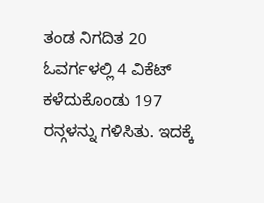ತಂಡ ನಿಗದಿತ 20 ಓವರ್ಗಳಲ್ಲಿ 4 ವಿಕೆಟ್ ಕಳೆದುಕೊಂಡು 197 ರನ್ಗಳನ್ನು ಗಳಿಸಿತು. ಇದಕ್ಕೆ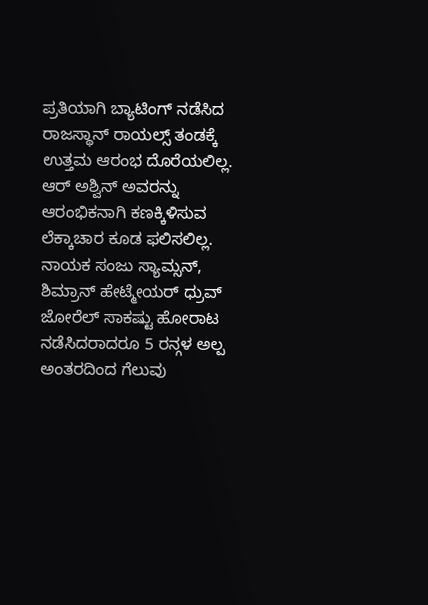ಪ್ರತಿಯಾಗಿ ಬ್ಯಾಟಿಂಗ್ ನಡೆಸಿದ ರಾಜಸ್ಥಾನ್ ರಾಯಲ್ಸ್ ತಂಡಕ್ಕೆ ಉತ್ತಮ ಆರಂಭ ದೊರೆಯಲಿಲ್ಲ. ಆರ್ ಅಶ್ವಿನ್ ಅವರನ್ನು ಆರಂಭಿಕನಾಗಿ ಕಣಕ್ಕಿಳಿಸುವ ಲೆಕ್ಕಾಚಾರ ಕೂಡ ಫಲಿಸಲಿಲ್ಲ. ನಾಯಕ ಸಂಜು ಸ್ಯಾಮ್ಸನ್, ಶಿಮ್ರಾನ್ ಹೇಟ್ಮೇಯರ್ ಧ್ರುವ್ ಜೋರೆಲ್ ಸಾಕಷ್ಟು ಹೋರಾಟ ನಡೆಸಿದರಾದರೂ 5 ರನ್ಗಳ ಅಲ್ಪ ಅಂತರದಿಂದ ಗೆಲುವು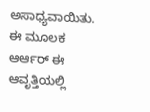ಅಸಾಧ್ಯವಾಯಿತು. ಈ ಮೂಲಕ ಆರ್ಆರ್ ಈ ಆವೃತ್ತಿಯಲ್ಲಿ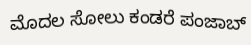ಮೊದಲ ಸೋಲು ಕಂಡರೆ ಪಂಜಾಬ್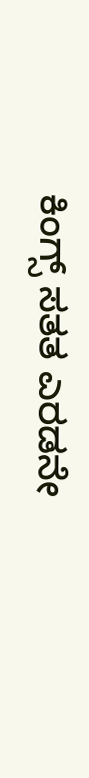ಕಿಂಗ್ಸ್ ಸತತ ಎರಡನೇ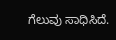ಗೆಲುವು ಸಾಧಿಸಿದೆ.